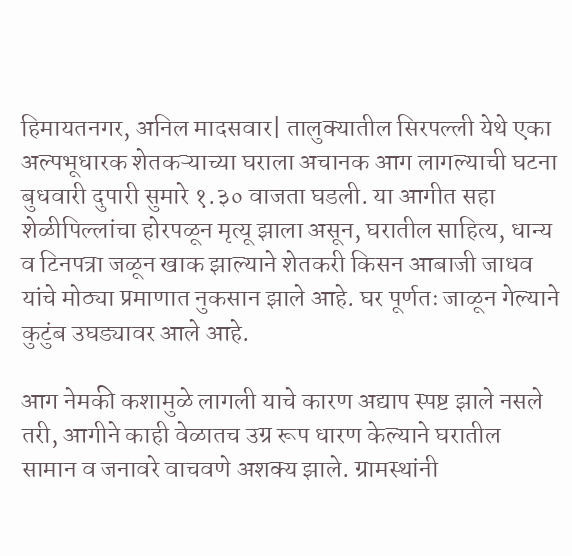हिमायतनगर, अनिल मादसवार| तालुक्यातील सिरपल्ली येथे एका अल्पभूधारक शेतकऱ्याच्या घराला अचानक आग लागल्याची घटना बुधवारी दुपारी सुमारे १.३० वाजता घडली. या आगीत सहा शेळीपिल्लांचा होरपळून मृत्यू झाला असून, घरातील साहित्य, धान्य व टिनपत्रा जळून खाक झाल्याने शेतकरी किसन आबाजी जाधव यांचे मोठ्या प्रमाणात नुकसान झाले आहे. घर पूर्णतः जाळून गेल्याने कुटुंब उघड्यावर आले आहे.

आग नेमकी कशामुळे लागली याचे कारण अद्याप स्पष्ट झाले नसले तरी, आगीने काही वेळातच उग्र रूप धारण केल्याने घरातील सामान व जनावरे वाचवणे अशक्य झाले. ग्रामस्थांनी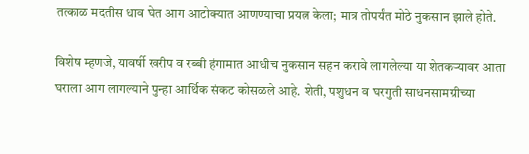तत्काळ मदतीस धाव घेत आग आटोक्यात आणण्याचा प्रयत्न केला; मात्र तोपर्यंत मोठे नुकसान झाले होते.

विशेष म्हणजे, यावर्षी खरीप व रब्बी हंगामात आधीच नुकसान सहन करावे लागलेल्या या शेतकऱ्यावर आता घराला आग लागल्याने पुन्हा आर्थिक संकट कोसळले आहे. शेती, पशुधन व घरगुती साधनसामग्रीच्या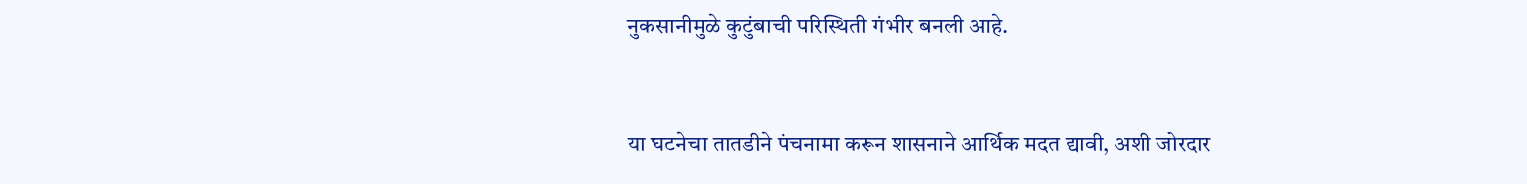नुकसानीमुळे कुटुंबाची परिस्थिती गंभीर बनली आहे.


या घटनेचा तातडीने पंचनामा करून शासनाने आर्थिक मदत द्यावी, अशी जोरदार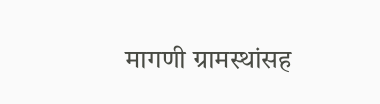मागणी ग्रामस्थांसह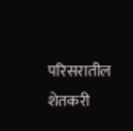परिसरातील शेतकरी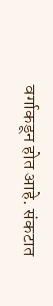वर्गाकडून होत आहे. संकटात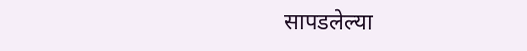सापडलेल्या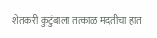शेतकरी कुटुंबाला तत्काळ मदतीचा हात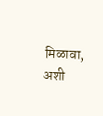मिळावा, अशी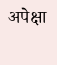अपेक्षा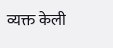व्यक्त केली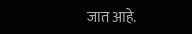जात आहे.